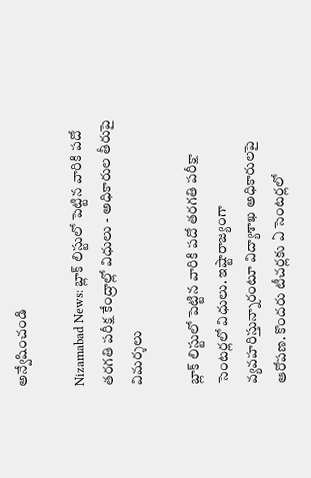అన్వేషించండి

Nizamabad News: బ్లాక్ లిస్టులో పెట్టిన వారికి పదో తరగతి పరీక్ష కేంద్రాల్లో విధులు - అధికారుల తీరుపై విమర్శలు

బ్లాక్ లిస్టులో పెట్టిన వారికి పదో తరగతి పరీక్షా సెంటర్లలో విధులు. ఇష్టారాజ్యంగా వ్యవహరిస్తున్నారంటూ విద్యాశాఖ అధికారులపై ఆరోపణ. కొందరు టీచర్లకు ఏ సెంటర్లలో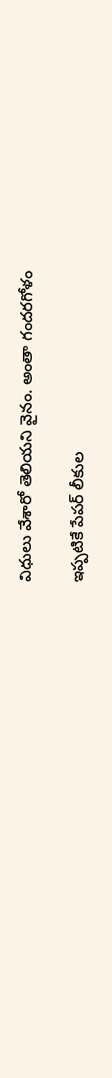విధులు వేశారో తెలియని వైనం. అంతా గందరగోళం

ఇప్పటికే పేపర్ లీకుల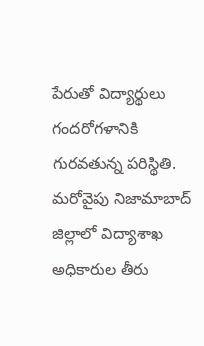పేరుతో విద్యార్థులు గందరోగళానికి గురవతున్న పరిస్థితి. మరోవైపు నిజామాబాద్ జిల్లాలో విద్యాశాఖ అధికారుల తీరు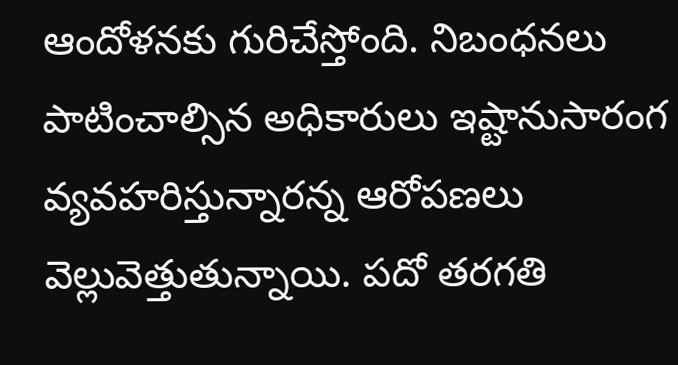ఆందోళనకు గురిచేస్తోంది. నిబంధనలు పాటించాల్సిన అధికారులు ఇష్టానుసారంగ వ్యవహరిస్తున్నారన్న ఆరోపణలు వెల్లువెత్తుతున్నాయి. పదో తరగతి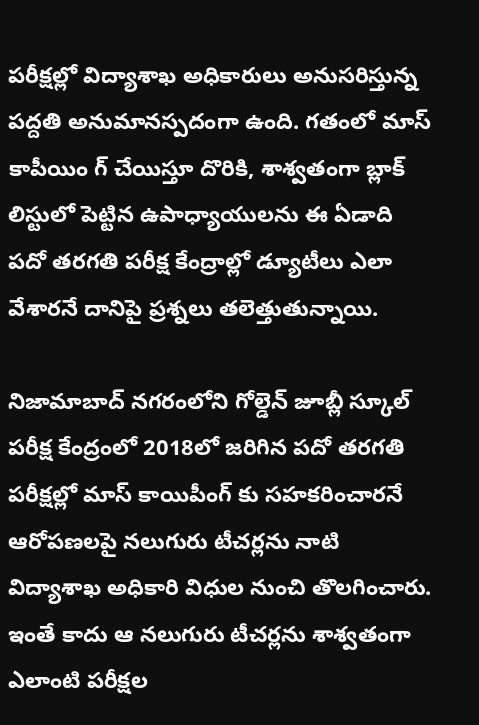పరీక్షల్లో విద్యాశాఖ అధికారులు అనుసరిస్తున్న పద్దతి అనుమానస్పదంగా ఉంది. గతంలో మాస్ కాపీయిం గ్ చేయిస్తూ దొరికి, శాశ్వతంగా బ్లాక్ లిస్టులో పెట్టిన ఉపాధ్యాయులను ఈ ఏడాది పదో తరగతి పరీక్ష కేంద్రాల్లో డ్యూటీలు ఎలా వేశారనే దానిపై ప్రశ్నలు తలెత్తుతున్నాయి.

నిజామాబాద్ నగరంలోని గోల్డెన్ జూబ్లీ స్కూల్ పరీక్ష కేంద్రంలో 2018లో జరిగిన పదో తరగతి పరీక్షల్లో మాస్ కాయిపీంగ్ కు సహకరించారనే ఆరోపణలపై నలుగురు టీచర్లను నాటి విద్యాశాఖ అధికారి విధుల నుంచి తొలగించారు. ఇంతే కాదు ఆ నలుగురు టీచర్లను శాశ్వతంగా ఎలాంటి పరీక్షల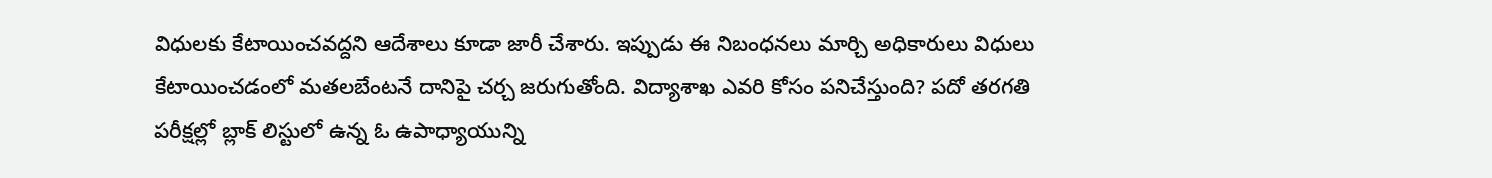విధులకు కేటాయించవద్దని ఆదేశాలు కూడా జారీ చేశారు. ఇప్పుడు ఈ నిబంధనలు మార్చి అధికారులు విధులు కేటాయించడంలో మతలబేంటనే దానిపై చర్చ జరుగుతోంది. విద్యాశాఖ ఎవరి కోసం పనిచేస్తుంది? పదో తరగతి పరీక్షల్లో బ్లాక్ లిస్టులో ఉన్న ఓ ఉపాధ్యాయున్ని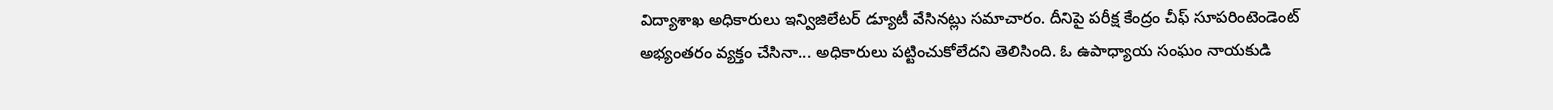విద్యాశాఖ అధికారులు ఇన్విజిలేటర్ డ్యూటీ వేసినట్లు సమాచారం. దీనిపై పరీక్ష కేంద్రం చీఫ్ సూపరింటెండెంట్ అభ్యంతరం వ్యక్తం చేసినా... అధికారులు పట్టించుకోలేదని తెలిసింది. ఓ ఉపాధ్యాయ సంఘం నాయకుడి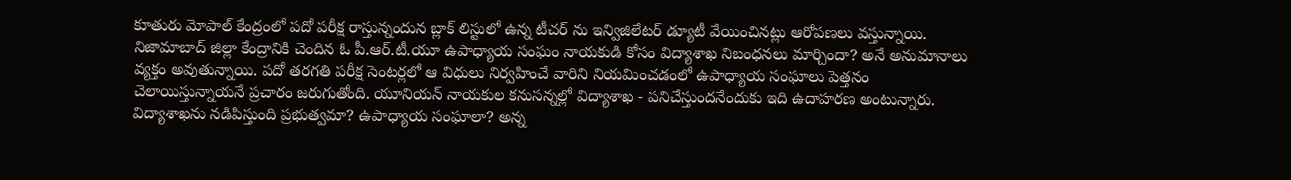కూతురు మోపాల్ కేంద్రంలో పదో పరీక్ష రాస్తున్నందున బ్లాక్ లిస్టులో ఉన్న టీచర్ ను ఇన్విజిలేటర్ డ్యూటీ వేయించినట్లు ఆరోపణలు వస్తున్నాయి.
నిజామాబాద్ జిల్లా కేంద్రానికి చెందిన ఓ పీ.ఆర్.టీ.యూ ఉపాధ్యాయ సంఘం నాయకుడి కోసం విద్యాశాఖ నిబంధనలు మార్చిందా? అనే అనుమానాలు వ్యక్తం అవుతున్నాయి. పదో తరగతి పరీక్ష సెంటర్లలో ఆ విధులు నిర్వహించే వారిని నియమించడంలో ఉపాధ్యాయ సంఘాలు పెత్తనం చెలాయిస్తున్నాయనే ప్రచారం జరుగుతోంది. యూనియన్ నాయకుల కనుసన్నల్లో విద్యాశాఖ - పనిచేస్తుందనేందుకు ఇది ఉదాహరణ అంటున్నారు. విద్యాశాఖను నడిపిస్తుంది ప్రభుత్వమా? ఉపాధ్యాయ సంఘాలా? అన్న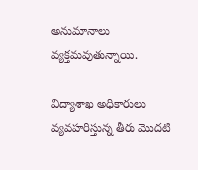అనుమానాలు వ్యక్తమవుతున్నాయి.

విద్యాశాఖ అధికారులు వ్యవహరిస్తున్న తీరు మొదటి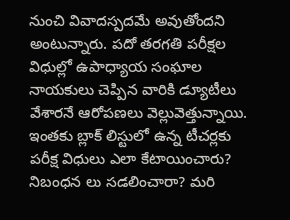నుంచి వివాదస్పదమే అవుతోందని అంటున్నారు. పదో తరగతి పరీక్షల విధుల్లో ఉపాధ్యాయ సంఘాల నాయకులు చెప్పిన వారికి డ్యూటీలు వేశారనే ఆరోపణలు వెల్లువెత్తున్నాయి. ఇంతకు బ్లాక్ లిస్టులో ఉన్న టీచర్లకు పరీక్ష విధులు ఎలా కేటాయించారు? నిబంధన లు సడలించారా? మరి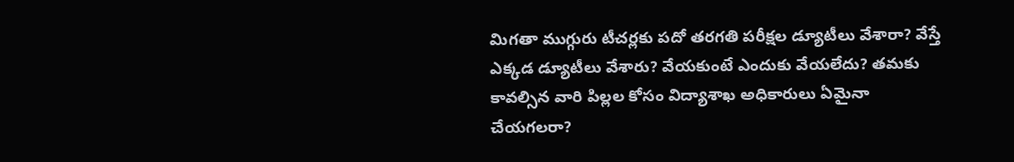మిగతా ముగ్గురు టీచర్లకు పదో తరగతి పరీక్షల డ్యూటీలు వేశారా? వేస్తే ఎక్కడ డ్యూటీలు వేశారు? వేయకుంటే ఎందుకు వేయలేదు? తమకు కావల్సిన వారి పిల్లల కోసం విద్యాశాఖ అధికారులు ఏమైనా చేయగలరా?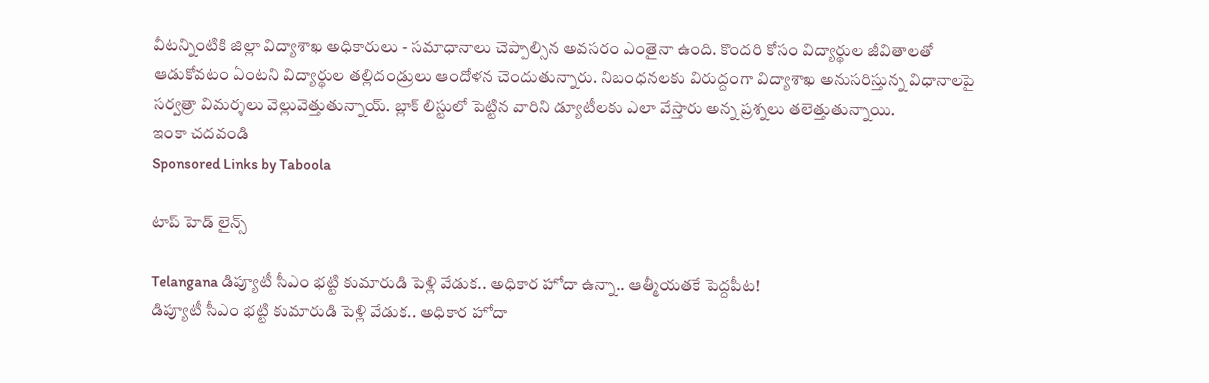వీటన్నింటికి జిల్లా విద్యాశాఖ అధికారులు - సమాధానాలు చెప్పాల్సిన అవసరం ఎంతైనా ఉంది. కొందరి కోసం విద్యార్థుల జీవితాలతో ఆడుకోవటం ఏంటని విద్యార్థుల తల్లిదండ్రులు ఆందోళన చెందుతున్నారు. నిబంధనలకు విరుద్దంగా విద్యాశాఖ అనుసరిస్తున్న విధానాలపై సర్వత్రా విమర్శలు వెల్లువెత్తుతున్నాయ్. బ్లాక్ లిస్టులో పెట్టిన వారిని డ్యూటీలకు ఎలా వేస్తారు అన్న ప్రశ్నలు తలెత్తుతున్నాయి.
ఇంకా చదవండి
Sponsored Links by Taboola

టాప్ హెడ్ లైన్స్

Telangana డిప్యూటీ సీఎం భట్టి కుమారుడి పెళ్లి వేడుక.. అధికార హోదా ఉన్నా.. ఆత్మీయతకే పెద్దపీట!
డిప్యూటీ సీఎం భట్టి కుమారుడి పెళ్లి వేడుక.. అధికార హోదా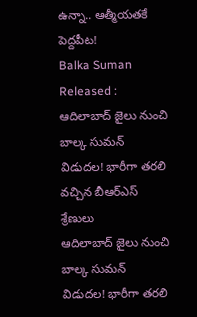ఉన్నా.. ఆత్మీయతకే పెద్దపీట!
Balka Suman Released : ఆదిలాబాద్ జైలు నుంచి బాల్క సుమన్ విడుదల! భారీగా తరలి వచ్చిన బీఆర్‌ఎస్‌ శ్రేణులు
ఆదిలాబాద్ జైలు నుంచి బాల్క సుమన్ విడుదల! భారీగా తరలి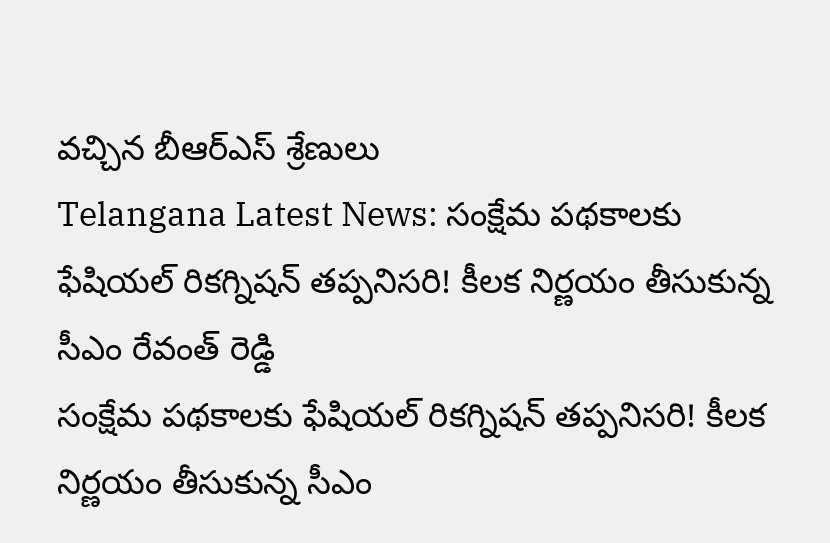వచ్చిన బీఆర్‌ఎస్‌ శ్రేణులు
Telangana Latest News: సంక్షేమ పథకాలకు ఫేషియల్ రికగ్నిషన్ తప్పనిసరి! కీలక నిర్ణయం తీసుకున్న సీఎం రేవంత్ రెడ్డి
సంక్షేమ పథకాలకు ఫేషియల్ రికగ్నిషన్ తప్పనిసరి! కీలక నిర్ణయం తీసుకున్న సీఎం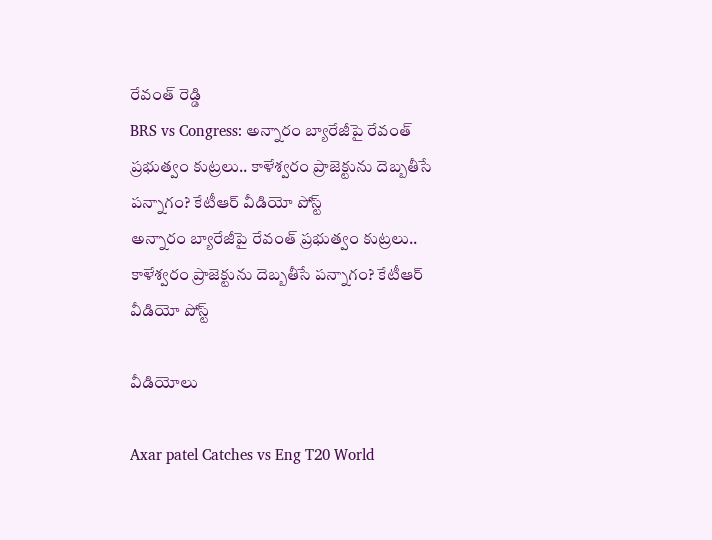రేవంత్ రెడ్డి
BRS vs Congress: అన్నారం బ్యారేజీపై రేవంత్ ప్రభుత్వం కుట్రలు.. కాళేశ్వరం ప్రాజెక్టును దెబ్బతీసే పన్నాగం? కేటీఆర్ వీడియో పోస్ట్
అన్నారం బ్యారేజీపై రేవంత్ ప్రభుత్వం కుట్రలు.. కాళేశ్వరం ప్రాజెక్టును దెబ్బతీసే పన్నాగం? కేటీఆర్ వీడియో పోస్ట్

వీడియోలు

Axar patel Catches vs Eng T20 World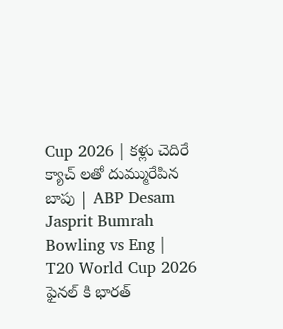Cup 2026 | కళ్లు చెదిరే క్యాచ్ లతో దుమ్మురేపిన బాపు | ABP Desam
Jasprit Bumrah Bowling vs Eng | T20 World Cup 2026 ఫైనల్ కి భారత్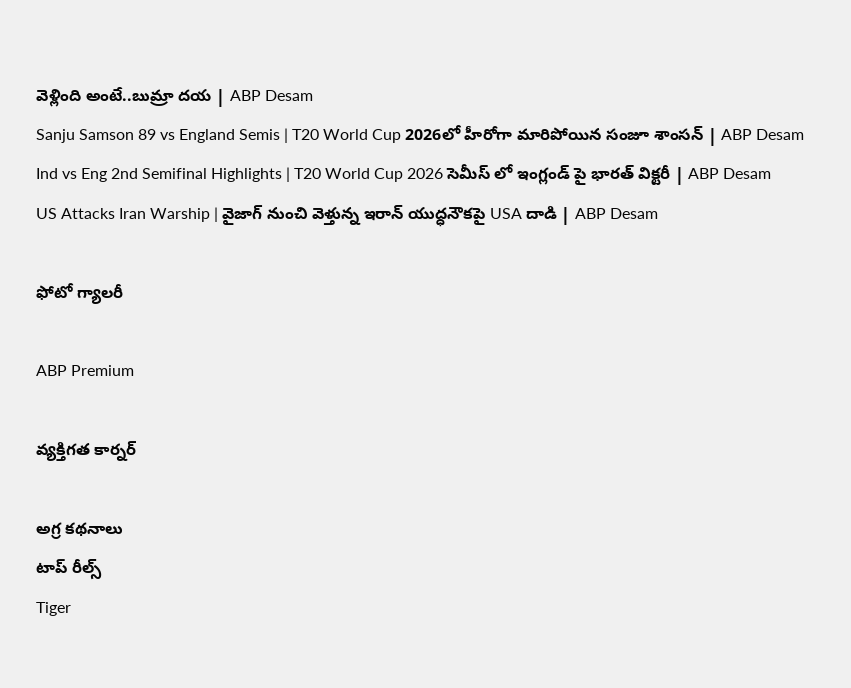వెళ్లింది అంటే..బుమ్రా దయ | ABP Desam
Sanju Samson 89 vs England Semis | T20 World Cup 2026లో హీరోగా మారిపోయిన సంజూ శాంసన్ | ABP Desam
Ind vs Eng 2nd Semifinal Highlights | T20 World Cup 2026 సెమీస్ లో ఇంగ్లండ్ పై భారత్ విక్టరీ | ABP Desam
US Attacks Iran Warship | వైజాగ్ నుంచి వెళ్తున్న ఇరాన్ యుద్ధనౌకపై USA దాడి | ABP Desam

ఫోటో గ్యాలరీ

ABP Premium

వ్యక్తిగత కార్నర్

అగ్ర కథనాలు
టాప్ రీల్స్
Tiger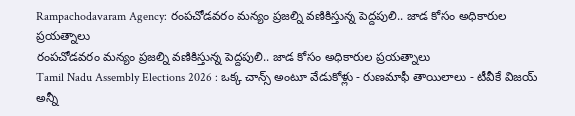Rampachodavaram Agency: రంపచోడవరం మన్యం ప్రజల్ని వణికిస్తున్న పెద్దపులి.. జాడ కోసం అధికారుల ప్రయత్నాలు
రంపచోడవరం మన్యం ప్రజల్ని వణికిస్తున్న పెద్దపులి.. జాడ కోసం అధికారుల ప్రయత్నాలు
Tamil Nadu Assembly Elections 2026 : ఒక్క చాన్స్ అంటూ వేడుకోళ్లు - రుణమాఫీ తాయిలాలు - టీవీకే విజయ్ అన్నీ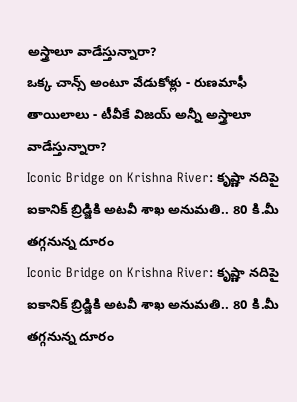అస్త్రాలూ వాడేస్తున్నారా?
ఒక్క చాన్స్ అంటూ వేడుకోళ్లు - రుణమాఫీ తాయిలాలు - టీవీకే విజయ్ అన్నీ అస్త్రాలూ వాడేస్తున్నారా?
Iconic Bridge on Krishna River: కృష్ణా నదిపై ఐకానిక్ బ్రిడ్జికి అటవీ శాఖ అనుమతి.. 80 కి.మీ తగ్గనున్న దూరం
Iconic Bridge on Krishna River: కృష్ణా నదిపై ఐకానిక్ బ్రిడ్జికి అటవీ శాఖ అనుమతి.. 80 కి.మీ తగ్గనున్న దూరం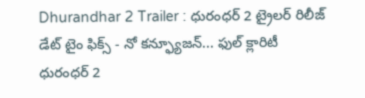Dhurandhar 2 Trailer : ధురంధర్ 2 ట్రైలర్ రిలీజ్ డేట్ టైం ఫిక్స్ - నో కన్ఫ్యూజన్... ఫుల్ క్లారిటీ
ధురంధర్ 2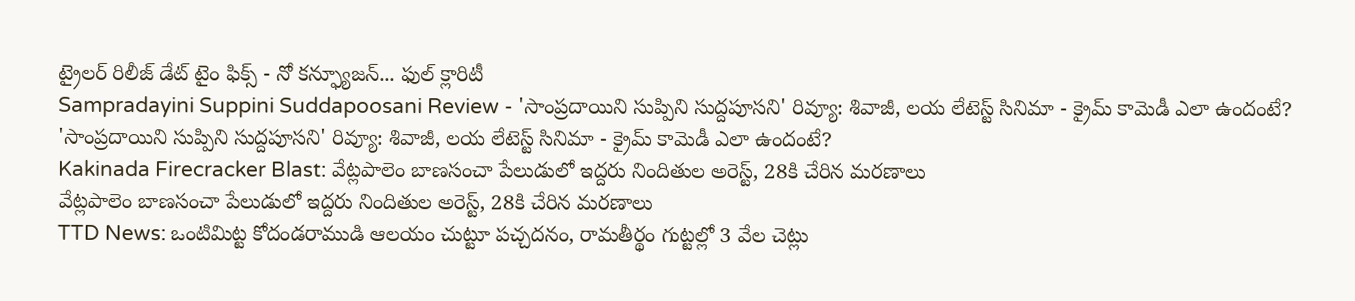ట్రైలర్ రిలీజ్ డేట్ టైం ఫిక్స్ - నో కన్ఫ్యూజన్... ఫుల్ క్లారిటీ
Sampradayini Suppini Suddapoosani Review - 'సాంప్రదాయిని సుప్పిని సుద్దపూసని' రివ్యూ: శివాజీ, లయ లేటెస్ట్ సినిమా - క్రైమ్ కామెడీ ఎలా ఉందంటే?
'సాంప్రదాయిని సుప్పిని సుద్దపూసని' రివ్యూ: శివాజీ, లయ లేటెస్ట్ సినిమా - క్రైమ్ కామెడీ ఎలా ఉందంటే?
Kakinada Firecracker Blast: వేట్లపాలెం బాణసంచా పేలుడులో ఇద్దరు నిందితుల అరెస్ట్‌, 28కి చేరిన మరణాలు
వేట్లపాలెం బాణసంచా పేలుడులో ఇద్దరు నిందితుల అరెస్ట్‌, 28కి చేరిన మరణాలు
TTD News: ఒంటిమిట్ట కోదండరాముడి ఆలయం చుట్టూ పచ్చదనం, రామతీర్థం గుట్టల్లో 3 వేల చెట్లు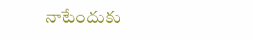నాటేందుకు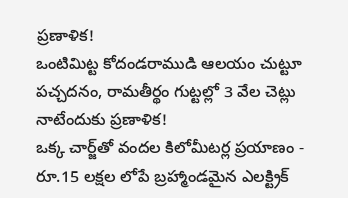ప్రణాళిక!
ఒంటిమిట్ట కోదండరాముడి ఆలయం చుట్టూ పచ్చదనం, రామతీర్థం గుట్టల్లో 3 వేల చెట్లు నాటేందుకు ప్రణాళిక!
ఒక్క చార్జ్‌తో వందల కిలోమీటర్ల ప్రయాణం - రూ.15 లక్షల లోపే బ్రహ్మాండమైన ఎలక్ట్రిక్‌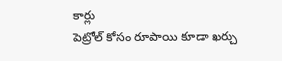కార్లు
పెట్రోల్‌ కోసం రూపాయి కూడా ఖర్చు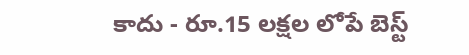కాదు - రూ.15 లక్షల లోపే బెస్ట్‌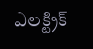ఎలక్ట్రిక్‌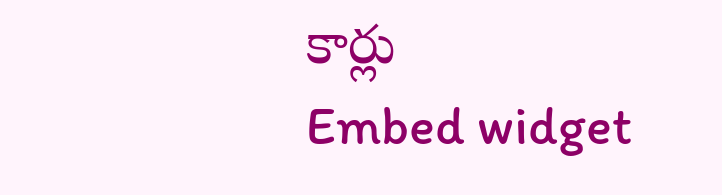కార్లు
Embed widget